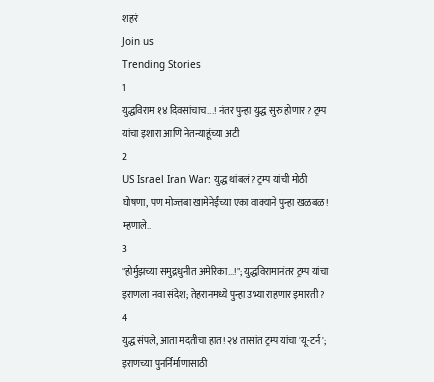शहरं
Join us
Trending Stories
1
युद्धविराम १४ दिवसांचाच...! नंतर पुन्हा युद्ध सुरु होणार? ट्रम्प यांचा इशारा आणि नेतन्याहूंच्या अटी
2
US Israel Iran War: युद्ध थांबलं? ट्रम्प यांची मोठी घोषणा, पण मोज्तबा खामेनेईंच्या एका वाक्याने पुन्हा खळबळ! म्हणाले..
3
"होर्मुझच्या समुद्रधुनीत अमेरिका...!"; युद्धविरामानंतर ट्रम्प यांचा इराणला नवा संदेश; तेहरानमध्ये पुन्हा उभ्या राहणार इमारती?
4
युद्ध संपले, आता मदतीचा हात! २४ तासांत ट्रम्प यांचा 'यू-टर्न'; इराणच्या पुनर्निर्माणासाठी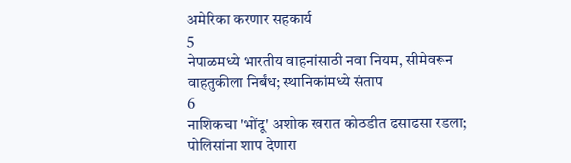अमेरिका करणार सहकार्य
5
नेपाळमध्ये भारतीय वाहनांसाठी नवा नियम, सीमेवरून वाहतुकीला निर्बंध; स्थानिकांमध्ये संताप
6
नाशिकचा 'भोंदू' अशोक खरात कोठडीत ढसाढसा रडला; पोलिसांना शाप देणारा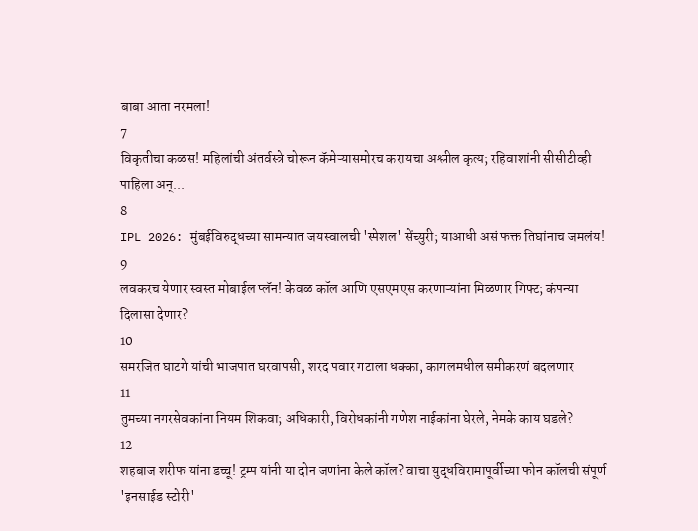बाबा आता नरमला!
7
विकृतीचा कळस! महिलांची अंतर्वस्त्रे चोरून कॅमेऱ्यासमोरच करायचा अश्लील कृत्य; रहिवाशांनी सीसीटीव्ही पाहिला अन्...
8
IPL 2026: मुंबईविरुद्धच्या सामन्यात जयस्वालची 'स्पेशल' सेंच्युरी; याआधी असं फक्त तिघांनाच जमलंय!
9
लवकरच येणार स्वस्त मोबाईल प्लॅन! केवळ कॉल आणि एसएमएस करणाऱ्यांना मिळणार गिफ्ट; कंपन्या दिलासा देणार?
10
समरजित घाटगे यांची भाजपात घरवापसी, शरद पवार गटाला धक्का, कागलमधील समीकरणं बदलणार
11
तुमच्या नगरसेवकांना नियम शिकवा; अधिकारी, विरोधकांनी गणेश नाईकांना घेरले, नेमके काय घडले?
12
शहबाज शरीफ यांना डच्चू! ट्रम्प यांनी या दोन जणांना केले कॉल? वाचा युद्धविरामापूर्वीच्या फोन कॉलची संपूर्ण 'इनसाईड स्टोरी'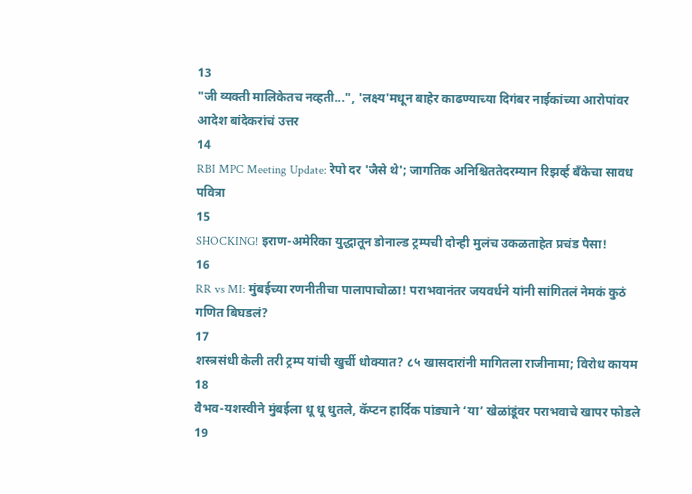13
"जी व्यक्ती मालिकेतच नव्हती...", 'लक्ष्य'मधून बाहेर काढण्याच्या दिगंबर नाईकांच्या आरोपांवर आदेश बांदेकरांचं उत्तर
14
RBI MPC Meeting Update: रेपो दर 'जैसे थे'; जागतिक अनिश्चिततेदरम्यान रिझर्व्ह बँकेचा सावध पवित्रा
15
SHOCKING! इराण-अमेरिका युद्धातून डोनाल्ड ट्रम्पची दोन्ही मुलंच उकळताहेत प्रचंड पैसा!
16
RR vs MI: मुंबईच्या रणनीतीचा पालापाचोळा! पराभवानंतर जयवर्धने यांनी सांगितलं नेमकं कुठं गणित बिघडलं?
17
शस्त्रसंधी केली तरी ट्रम्प यांची खुर्ची धोक्यात? ८५ खासदारांनी मागितला राजीनामा; विरोध कायम
18
वैभव-यशस्वीने मुंबईला धू धू धुतले, कॅप्टन हार्दिक पांड्याने ‘या’ खेळांडूंवर पराभवाचे खापर फोडले
19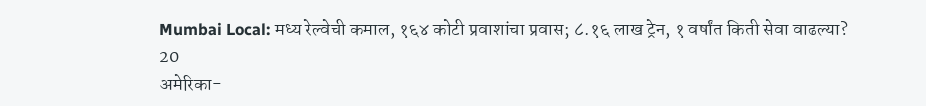Mumbai Local: मध्य रेल्वेची कमाल, १६४ कोटी प्रवाशांचा प्रवास; ८.१६ लाख ट्रेन, १ वर्षांत किती सेवा वाढल्या?
20
अमेरिका-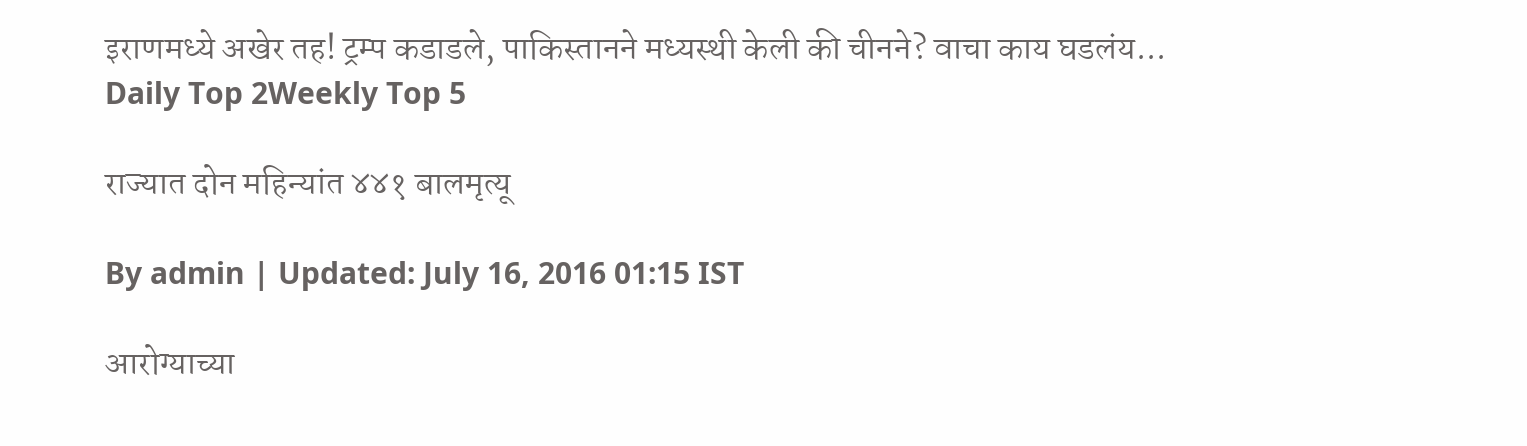इराणमध्ये अखेर तह! ट्रम्प कडाडले, पाकिस्तानने मध्यस्थी केली की चीनने? वाचा काय घडलंय...
Daily Top 2Weekly Top 5

राज्यात दोन महिन्यांत ४४१ बालमृत्यू

By admin | Updated: July 16, 2016 01:15 IST

आरोग्याच्या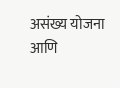असंख्य योजना आणि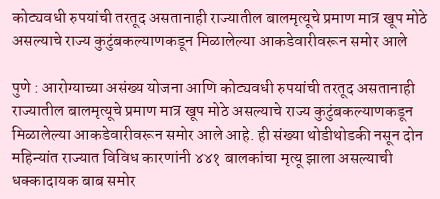कोट्यवधी रुपयांची तरतूद असतानाही राज्यातील बालमृत्यूचे प्रमाण मात्र खूप मोठे असल्याचे राज्य कुटुंबकल्याणकडून मिळालेल्या आकडेवारीवरून समोर आले

पुणे : आरोग्याच्या असंख्य योजना आणि कोट्यवधी रुपयांची तरतूद असतानाही राज्यातील बालमृत्यूचे प्रमाण मात्र खूप मोठे असल्याचे राज्य कुटुंबकल्याणकडून मिळालेल्या आकडेवारीवरून समोर आले आहे. ही संख्या थोडीथोडकी नसून दोन महिन्यांत राज्यात विविध कारणांनी ४४१ बालकांचा मृत्यू झाला असल्याची धक्कादायक बाब समोर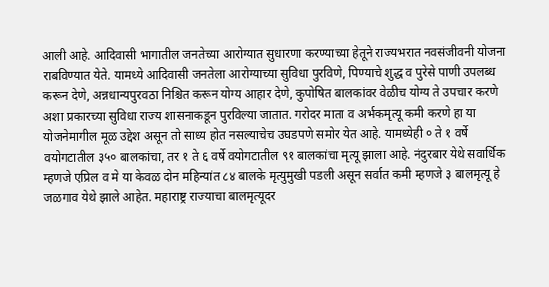आली आहे. आदिवासी भागातील जनतेच्या आरोग्यात सुधारणा करण्याच्या हेतूने राज्यभरात नवसंजीवनी योजना राबविण्यात येते. यामध्ये आदिवासी जनतेला आरोग्याच्या सुविधा पुरविणे, पिण्याचे शुद्ध व पुरेसे पाणी उपलब्ध करून देणे, अन्नधान्यपुरवठा निश्चित करून योग्य आहार देणे, कुपोषित बालकांवर वेळीच योग्य ते उपचार करणे अशा प्रकारच्या सुविधा राज्य शासनाकडून पुरविल्या जातात. गरोदर माता व अर्भकमृत्यू कमी करणे हा या योजनेमागील मूळ उद्देश असून तो साध्य होत नसल्याचेच उघडपणे समोर येत आहे. यामध्येही ० ते १ वर्षे वयोगटातील ३५० बालकांचा, तर १ ते ६ वर्षे वयोगटातील ९१ बालकांचा मृत्यू झाला आहे. नंदुरबार येथे सवार्धिक म्हणजे एप्रिल व मे या केवळ दोन महिन्यांत ८४ बालके मृत्युमुखी पडली असून सर्वात कमी म्हणजे ३ बालमृत्यू हे जळगाव येथे झाले आहेत. महाराष्ट्र राज्याचा बालमृत्यूदर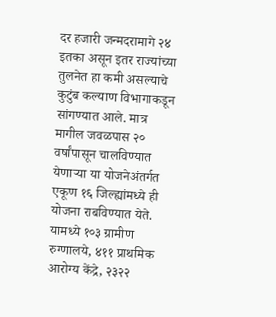दर हजारी जन्मदरामागे २४ इतका असून इतर राज्यांच्या तुलनेत हा कमी असल्याचे कुटुंब कल्याण विभागाकडून सांगण्यात आले. मात्र मागील जवळपास २० वर्षांपासून चालविण्यात येणाऱ्या या योजनेअंतर्गत एकूण १६ जिल्ह्यांमध्ये ही योजना राबविण्यात येते. यामध्ये १०३ ग्रामीण रुग्णालये, ४११ प्राथमिक आरोग्य केंद्रे, २३२२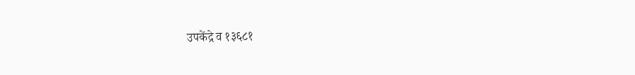उपकेंद्रे व १३६८१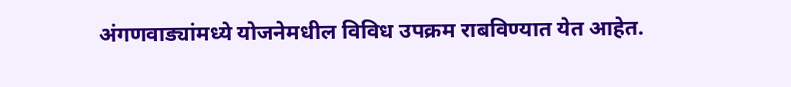अंगणवाड्यांमध्ये योजनेमधील विविध उपक्रम राबविण्यात येत आहेत.